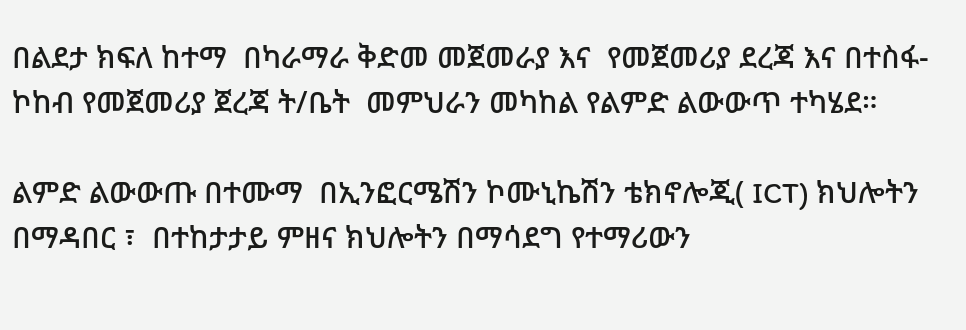በልደታ ክፍለ ከተማ  በካራማራ ቅድመ መጀመራያ እና  የመጀመሪያ ደረጃ እና በተስፋ-ኮከብ የመጀመሪያ ጀረጃ ት/ቤት  መምህራን መካከል የልምድ ልውውጥ ተካሄደ።

ልምድ ልውውጡ በተሙማ  በኢንፎርሜሽን ኮሙኒኬሽን ቴክኖሎጂ( ICT) ክህሎትን በማዳበር ፣  በተከታታይ ምዘና ክህሎትን በማሳደግ የተማሪውን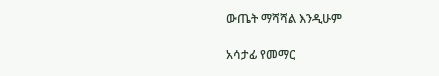ውጤት ማሻሻል እንዲሁም

አሳታፊ የመማር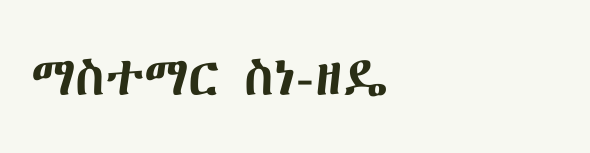ማስተማር ስነ-ዘዴ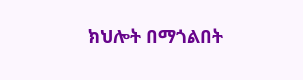ክህሎት በማጎልበት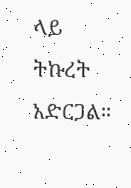ላይ ትኩረት አድርጋል።